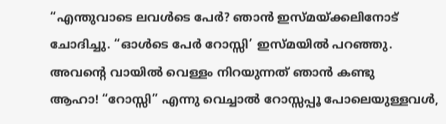“എന്തുവാടെ ലവൾടെ പേർ? ഞാൻ ഇസ്മയ്ക്കലിനോട് ചോദിച്ചു. “ഓൾടെ പേർ റോസ്സി’ ഇസ്മയിൽ പറഞ്ഞു. അവന്റെ വായിൽ വെള്ളം നിറയുന്നത് ഞാൻ കണ്ടു
ആഹാ! “റോസ്സി” എന്നു വെച്ചാൽ റോസ്സപ്പൂ പോലെയുള്ളവൾ,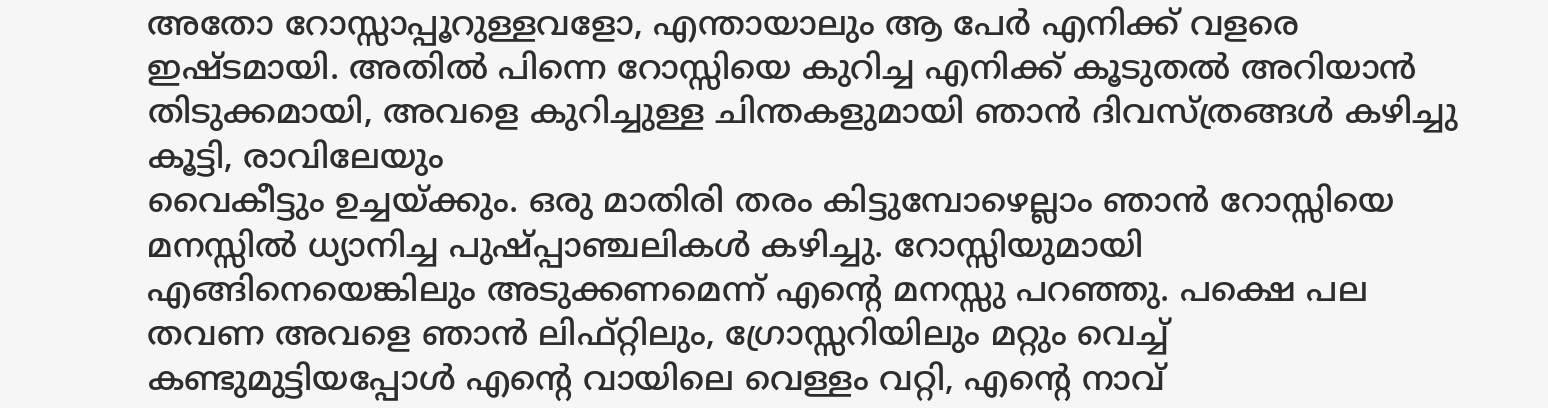അതോ റോസ്സാപ്പൂറുള്ളവളോ, എന്തായാലും ആ പേർ എനിക്ക് വളരെ ഇഷ്ടമായി. അതിൽ പിന്നെ റോസ്സിയെ കുറിച്ച എനിക്ക് കൂടുതൽ അറിയാൻ തിടുക്കമായി, അവളെ കുറിച്ചുള്ള ചിന്തകളുമായി ഞാൻ ദിവസ്ത്രങ്ങൾ കഴിച്ചു കൂട്ടി, രാവിലേയും
വൈകീട്ടും ഉച്ചയ്ക്കും. ഒരു മാതിരി തരം കിട്ടുമ്പോഴെല്ലാം ഞാൻ റോസ്സിയെ മനസ്സിൽ ധ്യാനിച്ച പുഷ്പ്പാഞ്ചലികൾ കഴിച്ചു. റോസ്സിയുമായി എങ്ങിനെയെങ്കിലും അടുക്കണമെന്ന് എന്റെ മനസ്സു പറഞ്ഞു. പക്ഷെ പല തവണ അവളെ ഞാൻ ലിഫ്റ്റിലും, ഗ്രോസ്സറിയിലും മറ്റും വെച്ച് കണ്ടുമുട്ടിയപ്പോൾ എന്റെ വായിലെ വെള്ളം വറ്റി, എന്റെ നാവ്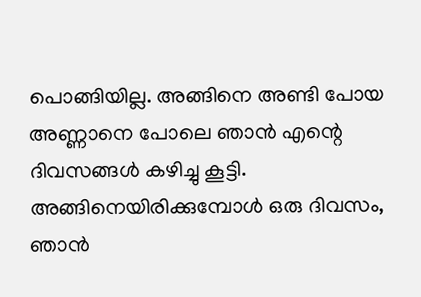പൊങ്ങിയില്ല. അങ്ങിനെ അണ്ടി പോയ അണ്ണാനെ പോലെ ഞാൻ എന്റെ ദിവസങ്ങൾ കഴിച്ചു കൂട്ടി.
അങ്ങിനെയിരിക്കുമ്പോൾ ഒരു ദിവസം, ഞാൻ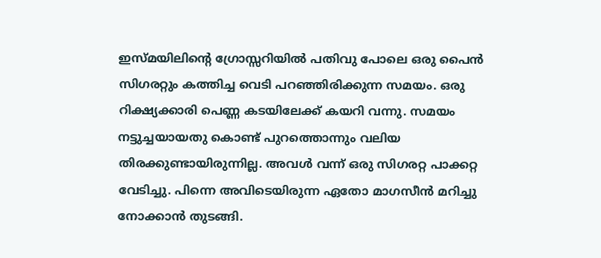ഇസ്മയിലിന്റെ ഗ്രോസ്സറിയിൽ പതിവു പോലെ ഒരു പൈൻ സിഗരറ്റും കത്തിച്ച വെടി പറഞ്ഞിരിക്കുന്ന സമയം. ഒരു റിക്ഷ്യക്കാരി പെണ്ണ കടയിലേക്ക് കയറി വന്നു. സമയം നട്ടുച്ചയായതു കൊണ്ട് പുറത്തൊന്നും വലിയ തിരക്കുണ്ടായിരുന്നില്ല. അവൾ വന്ന് ഒരു സിഗരറ്റ പാക്കറ്റ വേടിച്ചു. പിന്നെ അവിടെയിരുന്ന ഏതോ മാഗസീൻ മറിച്ചു നോക്കാൻ തുടങ്ങി.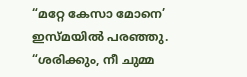“മറ്റേ കേസാ മോനെ’ ഇസ്മയിൽ പരഞ്ഞു. “ശരിക്കും, നീ ചുമ്മ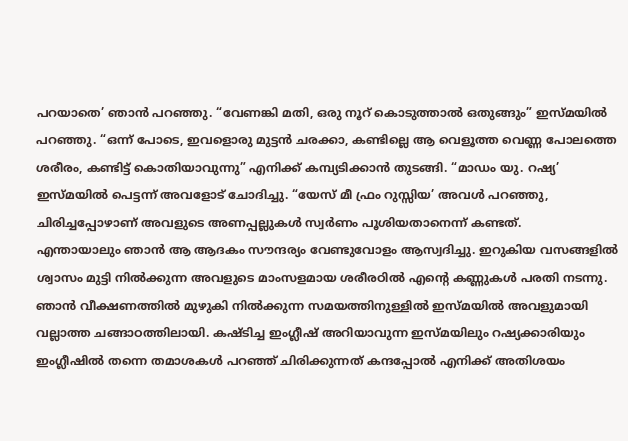പറയാതെ’ ഞാൻ പറഞ്ഞു. “വേണങ്കി മതി, ഒരു നൂറ് കൊടുത്താൽ ഒതുങ്ങും” ഇസ്മയിൽ പറഞ്ഞു. “ഒന്ന് പോടെ, ഇവളൊരു മുട്ടൻ ചരക്കാ, കണ്ടില്ലെ ആ വെളൂത്ത വെണ്ണ പോലത്തെ ശരീരം, കണ്ടിട്ട് കൊതിയാവുന്നു” എനിക്ക് കമ്പ്യടിക്കാൻ തുടങ്ങി. “മാഡം യു. റഷ്യ’ ഇസ്മയിൽ പെട്ടന്ന് അവളോട് ചോദിച്ചു. “യേസ് മീ ഫ്രം റുസ്സിയ’ അവൾ പറഞ്ഞു, ചിരിച്ചപ്പോഴാണ് അവളുടെ അണപ്പല്ലുകൾ സ്വർണം പൂശിയതാനെന്ന് കണ്ടത്.
എന്തായാലും ഞാൻ ആ ആദകം സൗന്ദര്യം വേണ്ടുവോളം ആസ്വദിച്ചു. ഇറുകിയ വസങ്ങളിൽ ശ്വാസം മുട്ടി നിൽക്കുന്ന അവളുടെ മാംസളമായ ശരീരഠിൽ എന്റെ കണ്ണുകൾ പരതി നടന്നു.
ഞാൻ വീക്ഷണത്തിൽ മുഴുകി നിൽക്കുന്ന സമയത്തിനുള്ളിൽ ഇസ്മയിൽ അവളുമായി വല്ലാത്ത ചങ്ങാഠത്തിലായി. കഷ്ടിച്ച ഇംഗ്ലീഷ് അറിയാവുന്ന ഇസ്മയിലും റഷ്യക്കാരിയും ഇംഗ്ലീഷിൽ തന്നെ തമാശകൾ പറഞ്ഞ് ചിരിക്കുന്നത് കന്ദപ്പോൽ എനിക്ക് അതിശയം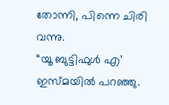തോന്നി, പിന്നെ ചിരി വന്നു.
“യൂ ബുട്ടിഫുൾ എ’ ഇസ്മയിൽ പറഞ്ഞു.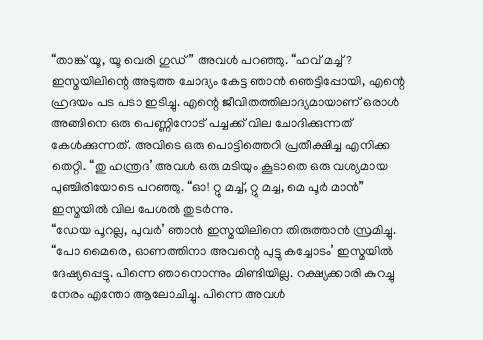“താങ്ക് യൂ, യൂ വെരി ഗുഡ്” അവൾ പറഞ്ഞു. “ഹവ് മച്ച്? ഇസ്മയിലിന്റെ അടുത്ത ചോദ്യം കേട്ട ഞാൻ ഞെട്ടിപ്പോയി, എന്റെ ഹ്രദയം പട പടാ ഇടിച്ചു. എന്റെ ജീവിതത്തിലാദ്യമായാണ് ഒരാൾ അങ്ങിനെ ഒരു പെണ്ണിനോട് പച്ചക്ക് വില ചോദിക്കുന്നത് കേൾക്കുന്നത്. അവിടെ ഒരു പൊട്ടിത്തെറി പ്രതീക്ഷിച്ച എനിക്ക തെറ്റി. “തു ഹന്ത്രദ’ അവൾ ഒരു മടിയും കൂടാതെ ഒരു വശ്യമായ പുഞ്ചിരിയോടെ പറഞ്ഞു. “ഓ! റ്റു മച്ച്, റ്റു മച്ച, മെ പൂർ മാൻ” ഇസ്മയിൽ വില പേശൽ തുടർന്നു.
“ഡേയ പൂറല്ല, പുവർ’ ഞാൻ ഇസ്മയിലിനെ തിരുത്താൻ സ്രമിച്ചു. “പോ മൈരെ, ഓണത്തിനാ അവന്റെ പുട്ടു കച്ചോടം’ ഇസ്മയിൽ ദേഷ്യപ്പെട്ടു. പിന്നെ ഞാനൊന്നും മിണ്ടിയില്ല. റക്ഷ്യക്കാരി കുറച്ചു നേരം എന്തോ ആലോചിച്ചു. പിന്നെ അവൾ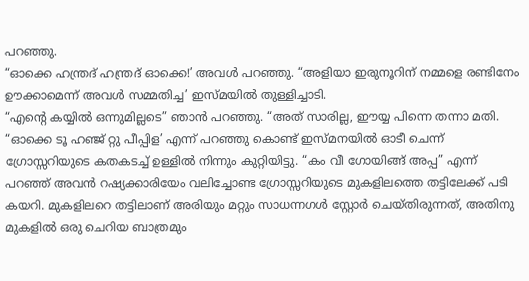പറഞ്ഞു.
“ഓക്കെ ഹന്ത്രദ് ഹന്ത്രദ് ഓക്കെ!’ അവൾ പറഞ്ഞു. “അളിയാ ഇരുനൂറിന് നമ്മളെ രണ്ടിനേം ഊക്കാമെന്ന് അവൾ സമ്മതിച്ച’ ഇസ്മയിൽ തുള്ളിച്ചാടി.
“എന്റെ കയ്യിൽ ഒന്നുമില്ലടെ” ഞാൻ പറഞ്ഞു. “അത് സാരില്ല, ഈയ്യ പിന്നെ തന്നാ മതി.
“ഓക്കെ ടൂ ഹഞ്ജ് റ്റു പീപ്പിള’ എന്ന് പറഞ്ഞു കൊണ്ട് ഇസ്മനയിൽ ഓടീ ചെന്ന് ഗ്രോസ്സറിയുടെ കതകടച്ച് ഉള്ളിൽ നിന്നും കുറ്റിയിട്ടു. “കം വീ ഗോയിങ്ങ് അപ്പ” എന്ന് പറഞ്ഞ് അവൻ റഷ്യക്കാരിയേം വലിച്ചോണ്ട ഗ്രോസ്സറിയുടെ മുകളിലത്തെ തട്ടിലേക്ക് പടി കയറി. മുകളിലറെ തട്ടിലാണ് അരിയും മറ്റും സാധന്നഗൾ സ്റ്റോർ ചെയ്തിരുന്നത്, അതിനു മുകളിൽ ഒരു ചെറിയ ബാത്രമും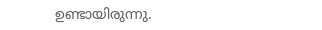ഉണ്ടായിരുന്നു.